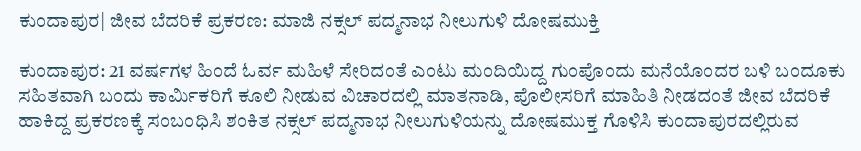ಕುಂದಾಪುರ| ಜೀವ ಬೆದರಿಕೆ ಪ್ರಕರಣ: ಮಾಜಿ ನಕ್ಸಲ್ ಪದ್ಮನಾಭ ನೀಲುಗುಳಿ ದೋಷಮುಕ್ತಿ

ಕುಂದಾಪುರ: 21 ವರ್ಷಗಳ ಹಿಂದೆ ಓರ್ವ ಮಹಿಳೆ ಸೇರಿದಂತೆ ಎಂಟು ಮಂದಿಯಿದ್ದ ಗುಂಪೊಂದು ಮನೆಯೊಂದರ ಬಳಿ ಬಂದೂಕು ಸಹಿತವಾಗಿ ಬಂದು ಕಾರ್ಮಿಕರಿಗೆ ಕೂಲಿ ನೀಡುವ ವಿಚಾರದಲ್ಲಿ ಮಾತನಾಡಿ, ಪೊಲೀಸರಿಗೆ ಮಾಹಿತಿ ನೀಡದಂತೆ ಜೀವ ಬೆದರಿಕೆ ಹಾಕಿದ್ದ ಪ್ರಕರಣಕ್ಕೆ ಸಂಬಂಧಿಸಿ ಶಂಕಿತ ನಕ್ಸಲ್ ಪದ್ಮನಾಭ ನೀಲುಗುಳಿಯನ್ನು ದೋಷಮುಕ್ತ ಗೊಳಿಸಿ ಕುಂದಾಪುರದಲ್ಲಿರುವ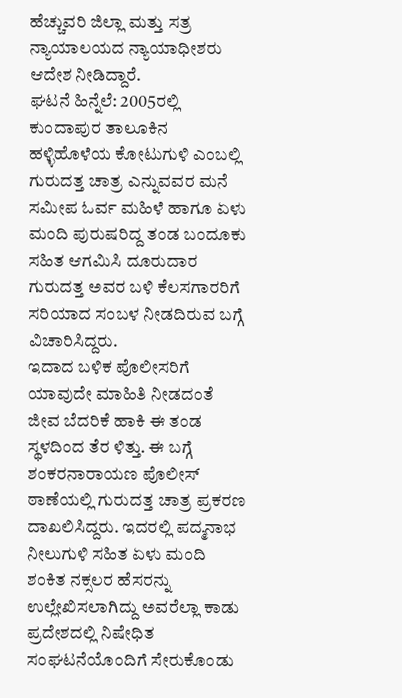ಹೆಚ್ಚುವರಿ ಜಿಲ್ಲಾ ಮತ್ತು ಸತ್ರ ನ್ಯಾಯಾಲಯದ ನ್ಯಾಯಾಧೀಶರು ಆದೇಶ ನೀಡಿದ್ದಾರೆ.
ಘಟನೆ ಹಿನ್ನೆಲೆ: 2005ರಲ್ಲಿ ಕುಂದಾಪುರ ತಾಲೂಕಿನ ಹಳ್ಳಿಹೊಳೆಯ ಕೋಟುಗುಳಿ ಎಂಬಲ್ಲಿ ಗುರುದತ್ತ ಚಾತ್ರ ಎನ್ನುವವರ ಮನೆ ಸಮೀಪ ಓರ್ವ ಮಹಿಳೆ ಹಾಗೂ ಏಳು ಮಂದಿ ಪುರುಷರಿದ್ದ ತಂಡ ಬಂದೂಕು ಸಹಿತ ಆಗಮಿಸಿ ದೂರುದಾರ ಗುರುದತ್ತ ಅವರ ಬಳಿ ಕೆಲಸಗಾರರಿಗೆ ಸರಿಯಾದ ಸಂಬಳ ನೀಡದಿರುವ ಬಗ್ಗೆ ವಿಚಾರಿಸಿದ್ದರು.
ಇದಾದ ಬಳಿಕ ಪೊಲೀಸರಿಗೆ ಯಾವುದೇ ಮಾಹಿತಿ ನೀಡದಂತೆ ಜೀವ ಬೆದರಿಕೆ ಹಾಕಿ ಈ ತಂಡ ಸ್ಥಳದಿಂದ ತೆರ ಳಿತ್ತು. ಈ ಬಗ್ಗೆ ಶಂಕರನಾರಾಯಣ ಪೊಲೀಸ್ ಠಾಣೆಯಲ್ಲಿ ಗುರುದತ್ತ ಚಾತ್ರ ಪ್ರಕರಣ ದಾಖಲಿಸಿದ್ದರು. ಇದರಲ್ಲಿ ಪದ್ಮನಾಭ ನೀಲುಗುಳಿ ಸಹಿತ ಏಳು ಮಂದಿ ಶಂಕಿತ ನಕ್ಸಲರ ಹೆಸರನ್ನು ಉಲ್ಲೇಖಿಸಲಾಗಿದ್ದು ಅವರೆಲ್ಲಾ ಕಾಡು ಪ್ರದೇಶದಲ್ಲಿ ನಿಷೇಧಿತ ಸಂಘಟನೆಯೊಂದಿಗೆ ಸೇರುಕೊಂಡು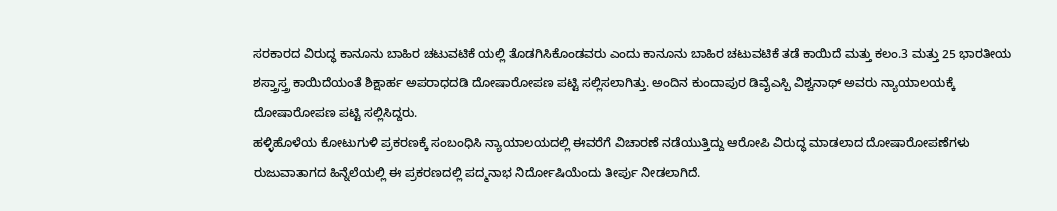ಸರಕಾರದ ವಿರುದ್ಧ ಕಾನೂನು ಬಾಹಿರ ಚಟುವಟಿಕೆ ಯಲ್ಲಿ ತೊಡಗಿಸಿಕೊಂಡವರು ಎಂದು ಕಾನೂನು ಬಾಹಿರ ಚಟುವಟಿಕೆ ತಡೆ ಕಾಯಿದೆ ಮತ್ತು ಕಲಂ.3 ಮತ್ತು 25 ಭಾರತೀಯ ಶಸ್ತ್ರಾಸ್ತ್ರ ಕಾಯಿದೆಯಂತೆ ಶಿಕ್ಷಾರ್ಹ ಅಪರಾಧದಡಿ ದೋಷಾರೋಪಣ ಪಟ್ಟಿ ಸಲ್ಲಿಸಲಾಗಿತ್ತು. ಅಂದಿನ ಕುಂದಾಪುರ ಡಿವೈಎಸ್ಪಿ ವಿಶ್ವನಾಥ್ ಅವರು ನ್ಯಾಯಾಲಯಕ್ಕೆ ದೋಷಾರೋಪಣ ಪಟ್ಟಿ ಸಲ್ಲಿಸಿದ್ದರು.
ಹಳ್ಳಿಹೊಳೆಯ ಕೋಟುಗುಳಿ ಪ್ರಕರಣಕ್ಕೆ ಸಂಬಂಧಿಸಿ ನ್ಯಾಯಾಲಯದಲ್ಲಿ ಈವರೆಗೆ ವಿಚಾರಣೆ ನಡೆಯುತ್ತಿದ್ದು ಆರೋಪಿ ವಿರುದ್ಧ ಮಾಡಲಾದ ದೋಷಾರೋಪಣೆಗಳು ರುಜುವಾತಾಗದ ಹಿನ್ನೆಲೆಯಲ್ಲಿ ಈ ಪ್ರಕರಣದಲ್ಲಿ ಪದ್ಮನಾಭ ನಿರ್ದೋಷಿಯೆಂದು ತೀರ್ಪು ನೀಡಲಾಗಿದೆ.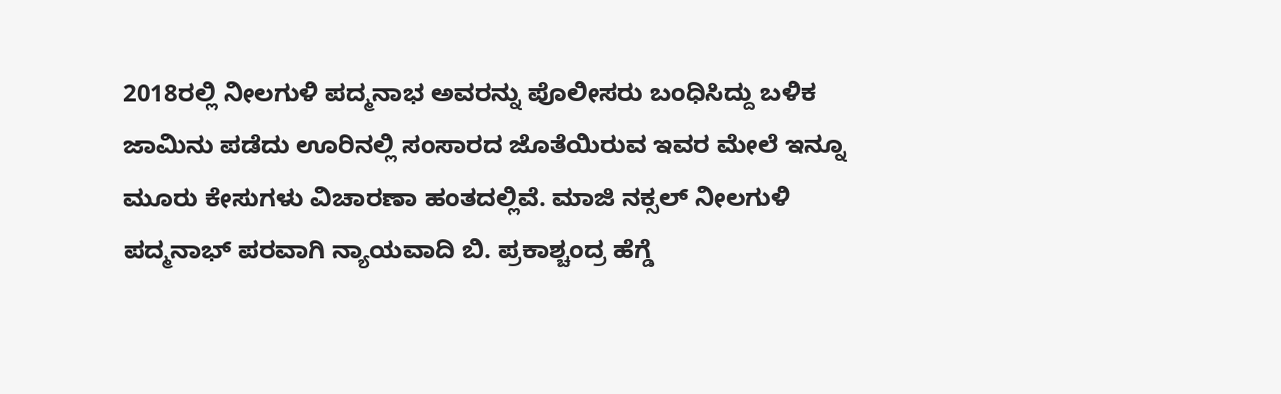2018ರಲ್ಲಿ ನೀಲಗುಳಿ ಪದ್ಮನಾಭ ಅವರನ್ನು ಪೊಲೀಸರು ಬಂಧಿಸಿದ್ದು ಬಳಿಕ ಜಾಮಿನು ಪಡೆದು ಊರಿನಲ್ಲಿ ಸಂಸಾರದ ಜೊತೆಯಿರುವ ಇವರ ಮೇಲೆ ಇನ್ನೂ ಮೂರು ಕೇಸುಗಳು ವಿಚಾರಣಾ ಹಂತದಲ್ಲಿವೆ. ಮಾಜಿ ನಕ್ಸಲ್ ನೀಲಗುಳಿ ಪದ್ಮನಾಭ್ ಪರವಾಗಿ ನ್ಯಾಯವಾದಿ ಬಿ. ಪ್ರಕಾಶ್ಚಂದ್ರ ಹೆಗ್ಡೆ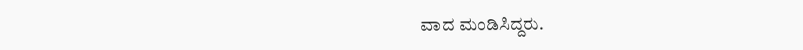ವಾದ ಮಂಡಿಸಿದ್ದರು.